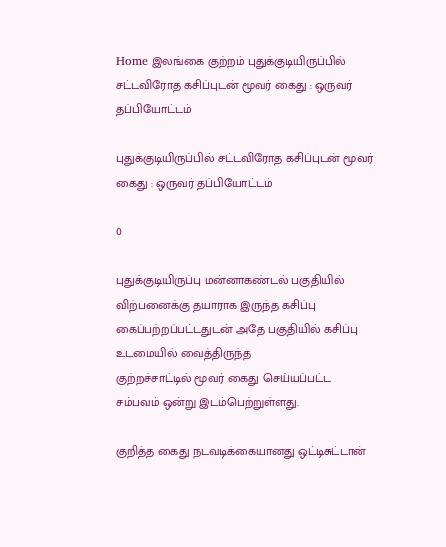Home இலங்கை குற்றம் புதுக்குடியிருப்பில் சட்டவிரோத கசிப்புடன் மூவர் கைது : ஒருவர் தப்பியோட்டம்

புதுக்குடியிருப்பில் சட்டவிரோத கசிப்புடன் மூவர் கைது : ஒருவர் தப்பியோட்டம்

0

புதுக்குடியிருப்பு மன்னாகண்டல் பகுதியில் விற்பனைக்கு தயாராக இருந்த கசிப்பு
கைப்பற்றப்பட்டதுடன் அதே பகுதியில் கசிப்பு உடமையில் வைத்திருந்த
குற்றச்சாட்டில் மூவர் கைது செய்யப்பட்ட சம்பவம் ஒன்று இடம்பெற்றுள்ளது.

குறித்த கைது நடவடிக்கையானது ஒட்டிசுட்டான்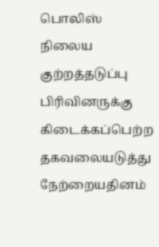பொலிஸ் நிலைய குற்றத்தடுப்பு பிரிவினருக்கு கிடைக்கப்பெற்ற தகவலையடுத்து நேற்றையதினம்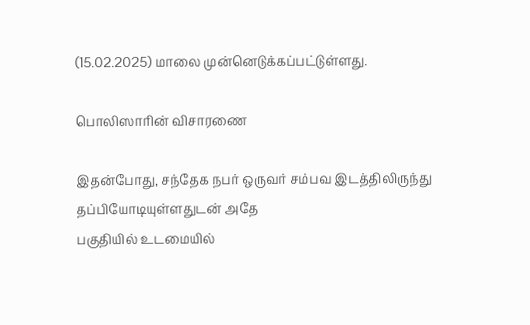(15.02.2025) மாலை முன்னெடுக்கப்பட்டுள்ளது.

பொலிஸாரின் விசாரணை

இதன்போது, சந்தேக நபர் ஒருவர் சம்பவ இடத்திலிருந்து தப்பியோடியுள்ளதுடன் அதே
பகுதியில் உடமையில்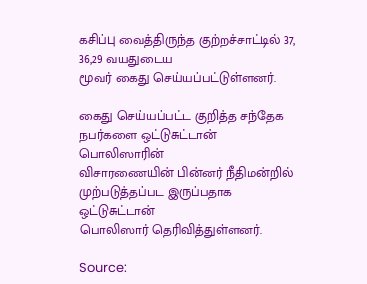கசிப்பு வைத்திருந்த குற்றச்சாட்டில் 37, 36,29 வயதுடைய
மூவர் கைது செய்யப்பட்டுள்ளனர்.

கைது செய்யப்பட்ட குறித்த சந்தேக நபர்களை ஒட்டுசுட்டான் பொலிஸாரின்
விசாரணையின் பின்னர் நீதிமன்றில் முற்படுத்தப்பட இருப்பதாக ஒட்டுசுட்டான்
பொலிஸார் தெரிவித்துள்ளனர்.

Source: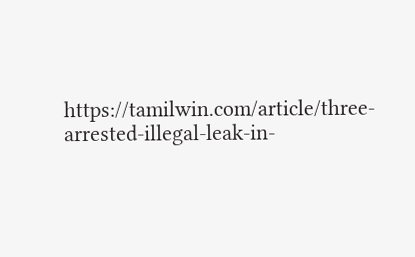https://tamilwin.com/article/three-arrested-illegal-leak-in-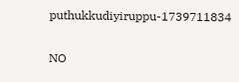puthukkudiyiruppu-1739711834

NO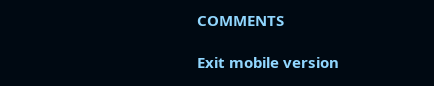COMMENTS

Exit mobile version